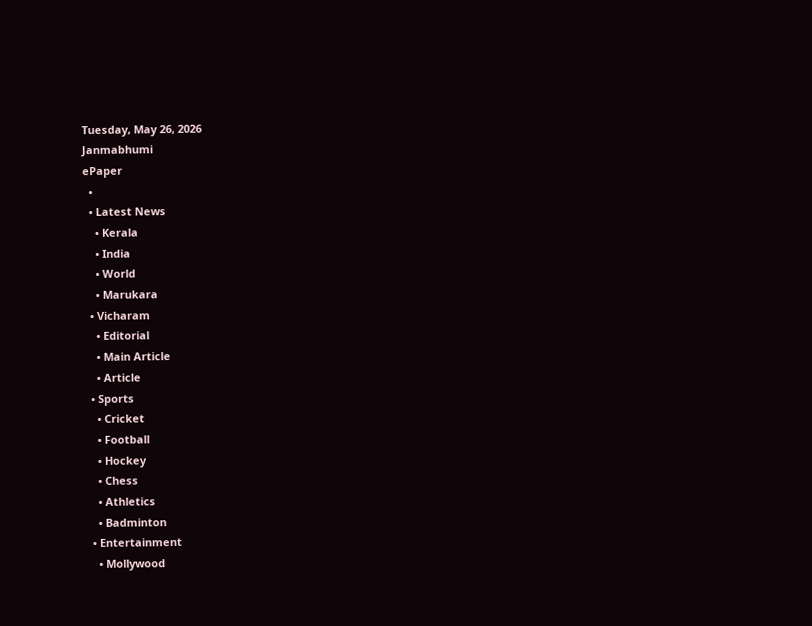Tuesday, May 26, 2026
Janmabhumi
ePaper
  •
  • Latest News
    • Kerala
    • India
    • World
    • Marukara
  • Vicharam
    • Editorial
    • Main Article
    • Article
  • Sports
    • Cricket
    • Football
    • Hockey
    • Chess
    • Athletics
    • Badminton
  • Entertainment
    • Mollywood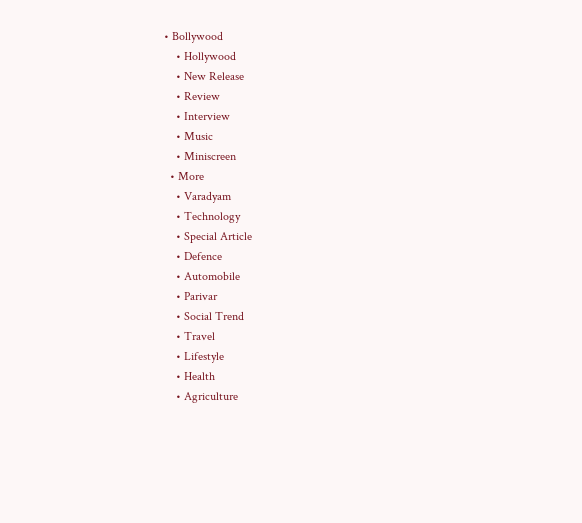• Bollywood
    • Hollywood
    • New Release
    • Review
    • Interview
    • Music
    • Miniscreen
  • More
    • Varadyam
    • Technology
    • Special Article
    • Defence
    • Automobile
    • Parivar
    • Social Trend
    • Travel
    • Lifestyle
    • Health
    • Agriculture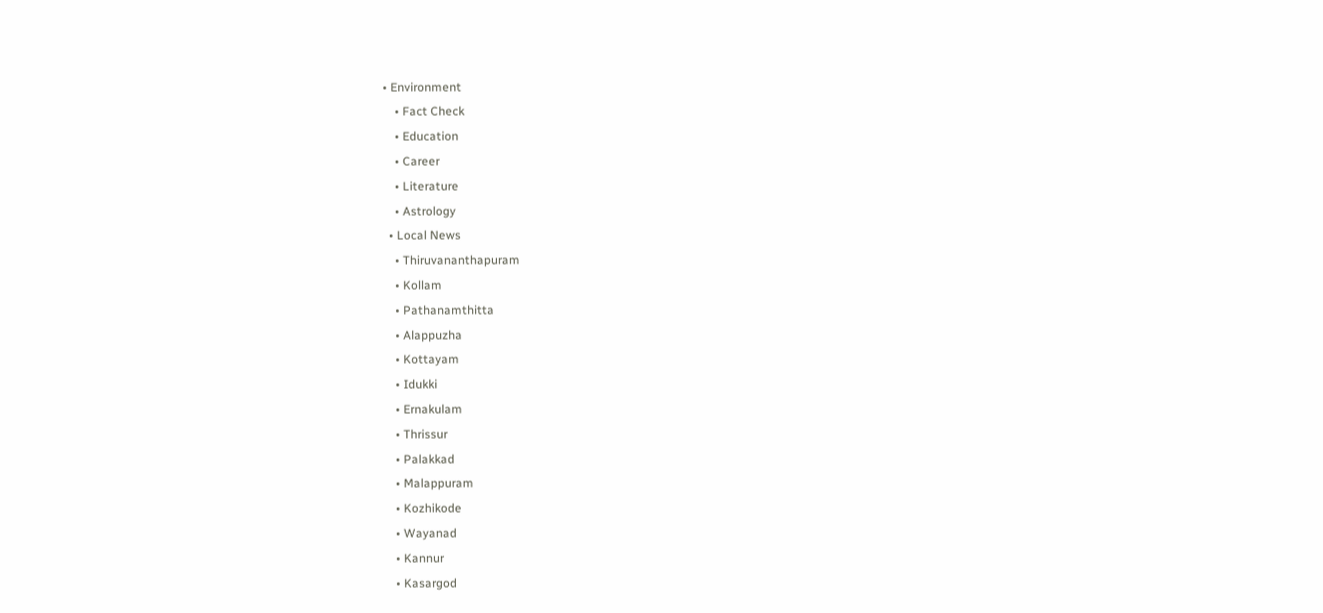• Environment
    • Fact Check
    • Education
    • Career
    • Literature
    • Astrology
  • Local News
    • Thiruvananthapuram
    • Kollam
    • Pathanamthitta
    • Alappuzha
    • Kottayam
    • Idukki
    • Ernakulam
    • Thrissur
    • Palakkad
    • Malappuram
    • Kozhikode
    • Wayanad
    • Kannur
    • Kasargod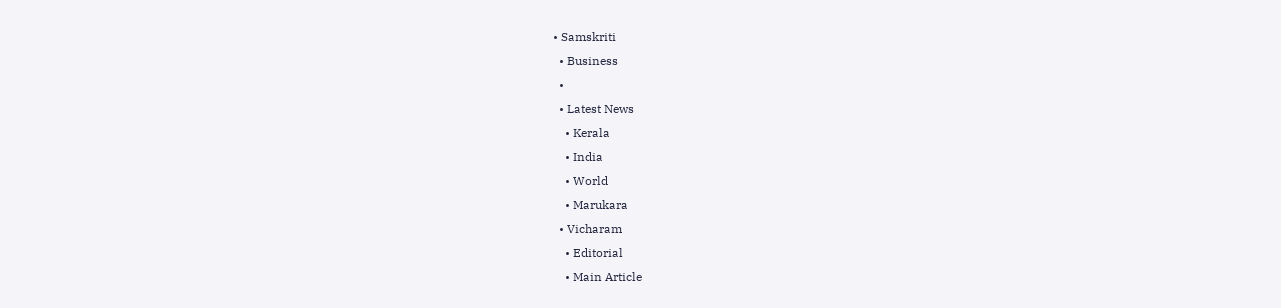• Samskriti
  • Business
  •
  • Latest News
    • Kerala
    • India
    • World
    • Marukara
  • Vicharam
    • Editorial
    • Main Article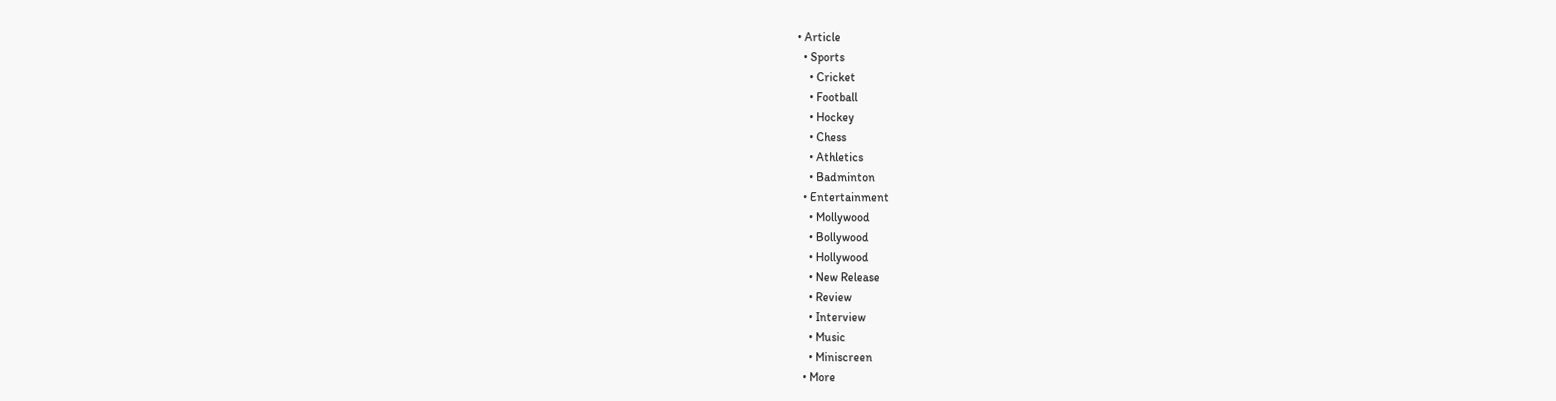• Article
  • Sports
    • Cricket
    • Football
    • Hockey
    • Chess
    • Athletics
    • Badminton
  • Entertainment
    • Mollywood
    • Bollywood
    • Hollywood
    • New Release
    • Review
    • Interview
    • Music
    • Miniscreen
  • More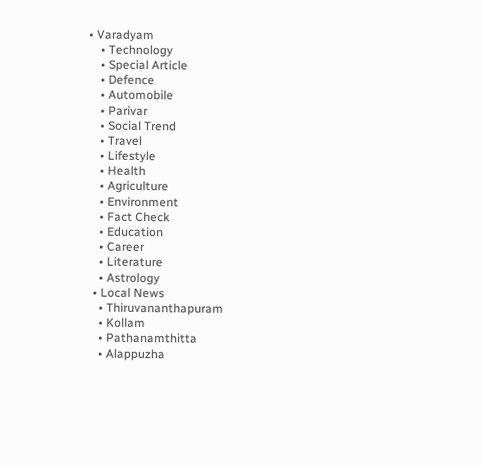• Varadyam
    • Technology
    • Special Article
    • Defence
    • Automobile
    • Parivar
    • Social Trend
    • Travel
    • Lifestyle
    • Health
    • Agriculture
    • Environment
    • Fact Check
    • Education
    • Career
    • Literature
    • Astrology
  • Local News
    • Thiruvananthapuram
    • Kollam
    • Pathanamthitta
    • Alappuzha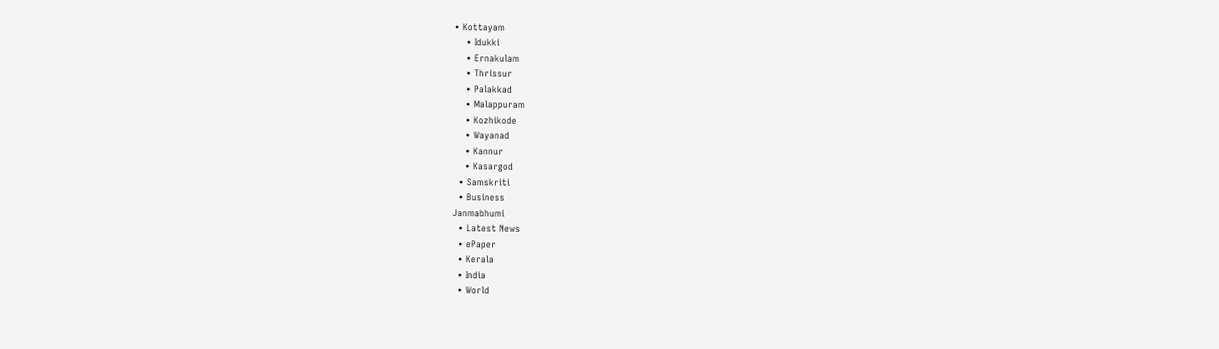• Kottayam
    • Idukki
    • Ernakulam
    • Thrissur
    • Palakkad
    • Malappuram
    • Kozhikode
    • Wayanad
    • Kannur
    • Kasargod
  • Samskriti
  • Business
Janmabhumi
  • Latest News
  • ePaper
  • Kerala
  • India
  • World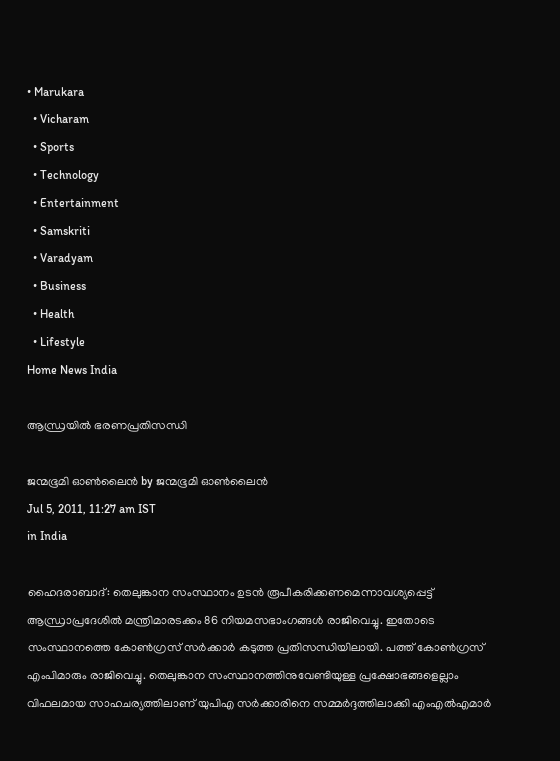• Marukara
  • Vicharam
  • Sports
  • Technology
  • Entertainment
  • Samskriti
  • Varadyam
  • Business
  • Health
  • Lifestyle
Home News India

ആന്ധ്രയില്‍ ഭരണപ്രതിസന്ധി

ജന്മഭൂമി ഓണ്‍ലൈന്‍ by ജന്മഭൂമി ഓണ്‍ലൈന്‍
Jul 5, 2011, 11:27 am IST
in India

ഹൈദരാബാദ്‌: തെലുങ്കാന സംസ്ഥാനം ഉടന്‍ രൂപീകരിക്കണമെന്നാവശ്യപ്പെട്ട്‌ ആന്ധ്രാപ്രദേശില്‍ മന്ത്രിമാരടക്കം 86 നിയമസഭാംഗങ്ങള്‍ രാജിവെച്ചു. ഇതോടെ സംസ്ഥാനത്തെ കോണ്‍ഗ്രസ്‌ സര്‍ക്കാര്‍ കടുത്ത പ്രതിസന്ധിയിലായി. പത്ത്‌ കോണ്‍ഗ്രസ്‌ എംപിമാരും രാജിവെച്ചു. തെലുങ്കാന സംസ്ഥാനത്തിനുവേണ്ടിയുള്ള പ്രക്ഷോഭങ്ങളെല്ലാം വിഫലമായ സാഹചര്യത്തിലാണ്‌ യുപിഎ സര്‍ക്കാരിനെ സമ്മര്‍ദ്ദത്തിലാക്കി എംഎല്‍എമാര്‍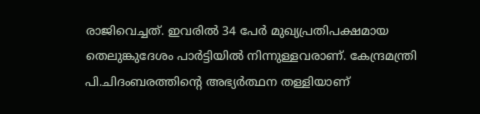രാജിവെച്ചത്‌. ഇവരില്‍ 34 പേര്‍ മുഖ്യപ്രതിപക്ഷമായ തെലുങ്കുദേശം പാര്‍ട്ടിയില്‍ നിന്നുള്ളവരാണ്‌. കേന്ദ്രമന്ത്രി പി.ചിദംബരത്തിന്റെ അഭ്യര്‍ത്ഥന തള്ളിയാണ്‌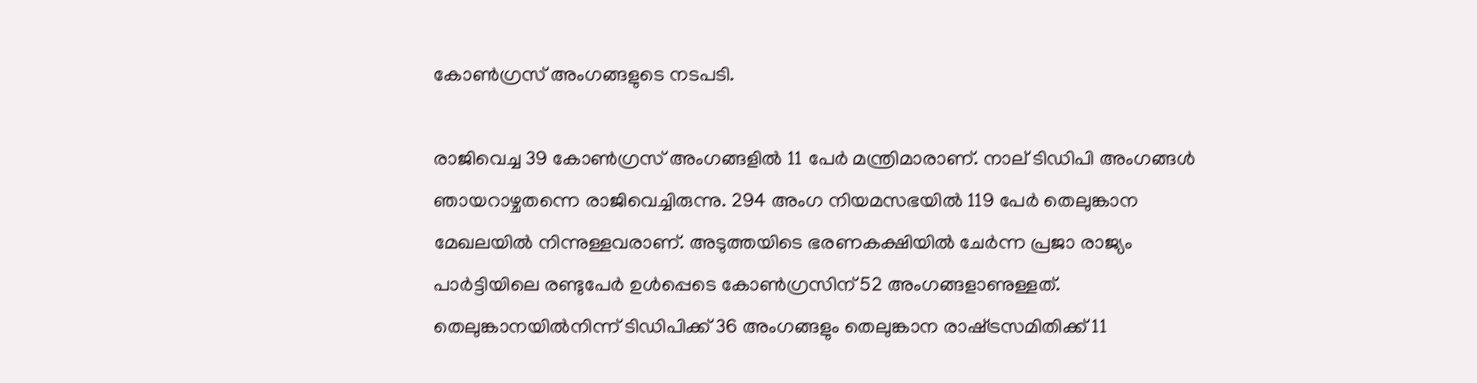കോണ്‍ഗ്രസ്‌ അംഗങ്ങളുടെ നടപടി.

രാജിവെച്ച 39 കോണ്‍ഗ്രസ്‌ അംഗങ്ങളില്‍ 11 പേര്‍ മന്ത്രിമാരാണ്‌. നാല്‌ ടിഡിപി അംഗങ്ങള്‍ ഞായറാഴ്ചതന്നെ രാജിവെച്ചിരുന്നു. 294 അംഗ നിയമസഭയില്‍ 119 പേര്‍ തെലുങ്കാന മേഖലയില്‍ നിന്നുള്ളവരാണ്‌. അടുത്തയിടെ ഭരണകക്ഷിയില്‍ ചേര്‍ന്ന പ്രജാ രാജ്യം പാര്‍ട്ടിയിലെ രണ്ടുപേര്‍ ഉള്‍പ്പെടെ കോണ്‍ഗ്രസിന്‌ 52 അംഗങ്ങളാണുള്ളത്‌. തെലുങ്കാനയില്‍നിന്ന്‌ ടിഡിപിക്ക്‌ 36 അംഗങ്ങളും തെലുങ്കാന രാഷ്‌ട്രസമിതിക്ക്‌ 11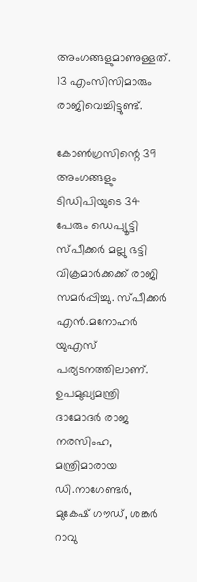അംഗങ്ങളുമാണുള്ളത്‌. 13 എംസിസിമാരും രാജിവെച്ചിട്ടുണ്ട്‌.

കോണ്‍ഗ്രസിന്റെ 39 അംഗങ്ങളും ടിഡിപിയുടെ 34 പേരും ഡെപ്യൂട്ടി സ്പീക്കര്‍ മല്ലു ഭട്ടി വിക്രമാര്‍ക്കക്ക്‌ രാജി സമര്‍പ്പിച്ചു. സ്പീക്കര്‍ എന്‍.മനോഹര്‍ യുഎസ്‌ പര്യടനത്തിലാണ്‌. ഉപമുഖ്യമന്ത്രി ദാമോദര്‍ രാജ നരസിംഹ, മന്ത്രിമാരായ ഡി.നാഗേണ്ടര്‍, മുകേഷ്‌ ഗൗഡ്‌, ശങ്കര്‍ റാവു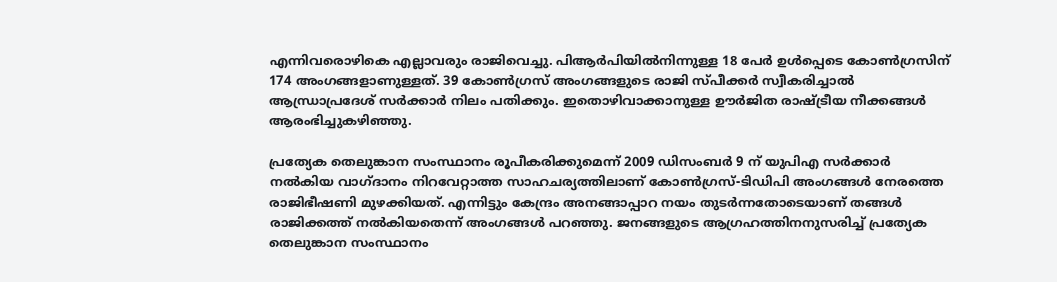എന്നിവരൊഴികെ എല്ലാവരും രാജിവെച്ചു. പിആര്‍പിയില്‍നിന്നുള്ള 18 പേര്‍ ഉള്‍പ്പെടെ കോണ്‍ഗ്രസിന്‌ 174 അംഗങ്ങളാണുള്ളത്‌. 39 കോണ്‍ഗ്രസ്‌ അംഗങ്ങളുടെ രാജി സ്പീക്കര്‍ സ്വീകരിച്ചാല്‍ ആന്ധ്രാപ്രദേശ്‌ സര്‍ക്കാര്‍ നിലം പതിക്കും. ഇതൊഴിവാക്കാനുള്ള ഊര്‍ജിത രാഷ്‌ട്രീയ നീക്കങ്ങള്‍ ആരംഭിച്ചുകഴിഞ്ഞു.

പ്രത്യേക തെലുങ്കാന സംസ്ഥാനം രൂപീകരിക്കുമെന്ന്‌ 2009 ഡിസംബര്‍ 9 ന്‌ യുപിഎ സര്‍ക്കാര്‍ നല്‍കിയ വാഗ്ദാനം നിറവേറ്റാത്ത സാഹചര്യത്തിലാണ്‌ കോണ്‍ഗ്രസ്‌-ടിഡിപി അംഗങ്ങള്‍ നേരത്തെ രാജിഭീഷണി മുഴക്കിയത്‌. എന്നിട്ടും കേന്ദ്രം അനങ്ങാപ്പാറ നയം തുടര്‍ന്നതോടെയാണ്‌ തങ്ങള്‍ രാജിക്കത്ത്‌ നല്‍കിയതെന്ന്‌ അംഗങ്ങള്‍ പറഞ്ഞു. ജനങ്ങളുടെ ആഗ്രഹത്തിനനുസരിച്ച്‌ പ്രത്യേക തെലുങ്കാന സംസ്ഥാനം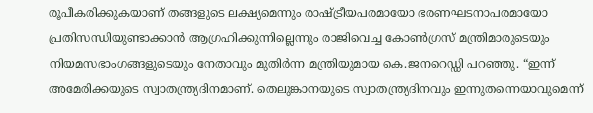രൂപീകരിക്കുകയാണ്‌ തങ്ങളുടെ ലക്ഷ്യമെന്നും രാഷ്‌ട്രീയപരമായോ ഭരണഘടനാപരമായോ പ്രതിസന്ധിയുണ്ടാക്കാന്‍ ആഗ്രഹിക്കുന്നില്ലെന്നും രാജിവെച്ച കോണ്‍ഗ്രസ്‌ മന്ത്രിമാരുടെയും നിയമസഭാംഗങ്ങളുടെയും നേതാവും മുതിര്‍ന്ന മന്ത്രിയുമായ കെ.ജനറെഡ്ഡി പറഞ്ഞു. “ഇന്ന്‌ അമേരിക്കയുടെ സ്വാതന്ത്ര്യദിനമാണ്‌. തെലുങ്കാനയുടെ സ്വാതന്ത്ര്യദിനവും ഇന്നുതന്നെയാവുമെന്ന്‌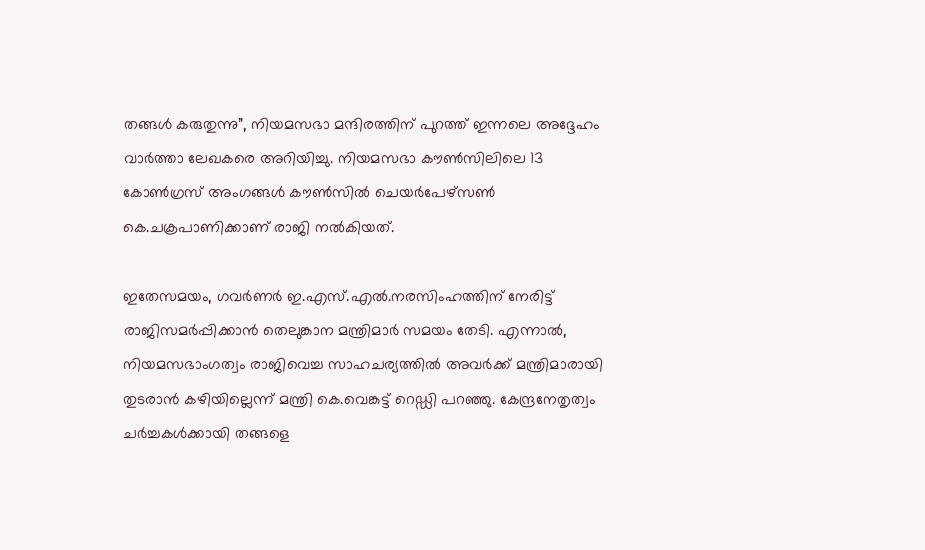തങ്ങള്‍ കരുതുന്നു”, നിയമസഭാ മന്ദിരത്തിന്‌ പുറത്ത്‌ ഇന്നലെ അദ്ദേഹം വാര്‍ത്താ ലേഖകരെ അറിയിച്ചു. നിയമസഭാ കൗണ്‍സിലിലെ 13 കോണ്‍ഗ്രസ്‌ അംഗങ്ങള്‍ കൗണ്‍സില്‍ ചെയര്‍പേഴ്സണ്‍ കെ.ചക്രപാണിക്കാണ്‌ രാജി നല്‍കിയത്‌.

ഇതേസമയം, ഗവര്‍ണര്‍ ഇ.എസ്‌.എല്‍.നരസിംഹത്തിന്‌ നേരിട്ട്‌ രാജിസമര്‍പ്പിക്കാന്‍ തെലുങ്കാന മന്ത്രിമാര്‍ സമയം തേടി. എന്നാല്‍, നിയമസഭാംഗത്വം രാജിവെച്ച സാഹചര്യത്തില്‍ അവര്‍ക്ക്‌ മന്ത്രിമാരായി തുടരാന്‍ കഴിയില്ലെന്ന്‌ മന്ത്രി കെ.വെങ്കട്ട്‌ റെഡ്ഡി പറഞ്ഞു. കേന്ദ്രനേതൃത്വം ചര്‍ച്ചകള്‍ക്കായി തങ്ങളെ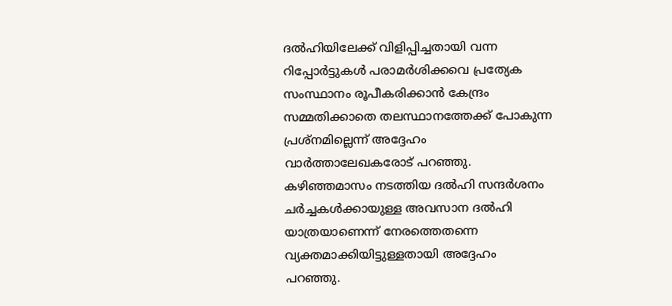ദല്‍ഹിയിലേക്ക്‌ വിളിപ്പിച്ചതായി വന്ന റിപ്പോര്‍ട്ടുകള്‍ പരാമര്‍ശിക്കവെ പ്രത്യേക സംസ്ഥാനം രൂപീകരിക്കാന്‍ കേന്ദ്രം സമ്മതിക്കാതെ തലസ്ഥാനത്തേക്ക്‌ പോകുന്ന പ്രശ്നമില്ലെന്ന്‌ അദ്ദേഹം വാര്‍ത്താലേഖകരോട്‌ പറഞ്ഞു. കഴിഞ്ഞമാസം നടത്തിയ ദല്‍ഹി സന്ദര്‍ശനം ചര്‍ച്ചകള്‍ക്കായുള്ള അവസാന ദല്‍ഹി യാത്രയാണെന്ന്‌ നേരത്തെതന്നെ വ്യക്തമാക്കിയിട്ടുള്ളതായി അദ്ദേഹം പറഞ്ഞു.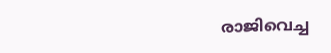രാജിവെച്ച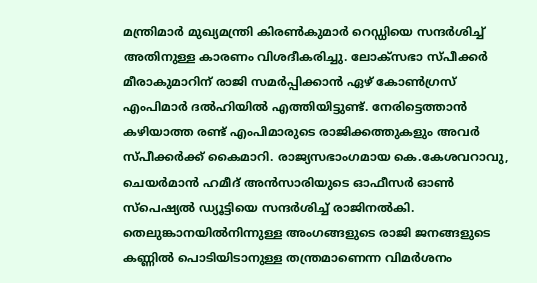മന്ത്രിമാര്‍ മുഖ്യമന്ത്രി കിരണ്‍കുമാര്‍ റെഡ്ഡിയെ സന്ദര്‍ശിച്ച്‌ അതിനുള്ള കാരണം വിശദീകരിച്ചു. ലോക്സഭാ സ്പീക്കര്‍ മീരാകുമാറിന്‌ രാജി സമര്‍പ്പിക്കാന്‍ ഏഴ്‌ കോണ്‍ഗ്രസ്‌ എംപിമാര്‍ ദല്‍ഹിയില്‍ എത്തിയിട്ടുണ്ട്‌. നേരിട്ടെത്താന്‍ കഴിയാത്ത രണ്ട്‌ എംപിമാരുടെ രാജിക്കത്തുകളും അവര്‍ സ്പീക്കര്‍ക്ക്‌ കൈമാറി. രാജ്യസഭാംഗമായ കെ.കേശവറാവു, ചെയര്‍മാന്‍ ഹമീദ്‌ അന്‍സാരിയുടെ ഓഫീസര്‍ ഓണ്‍ സ്പെഷ്യല്‍ ഡ്യൂട്ടിയെ സന്ദര്‍ശിച്ച്‌ രാജിനല്‍കി.
തെലുങ്കാനയില്‍നിന്നുള്ള അംഗങ്ങളുടെ രാജി ജനങ്ങളുടെ കണ്ണില്‍ പൊടിയിടാനുള്ള തന്ത്രമാണെന്ന വിമര്‍ശനം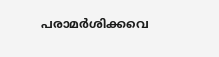പരാമര്‍ശിക്കവെ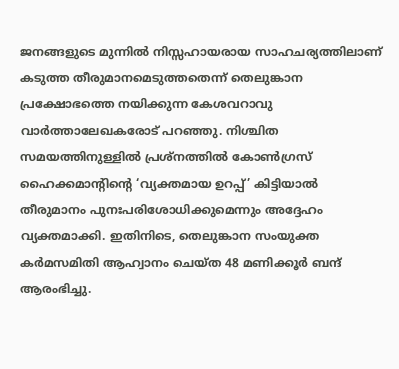ജനങ്ങളുടെ മുന്നില്‍ നിസ്സഹായരായ സാഹചര്യത്തിലാണ്‌ കടുത്ത തീരുമാനമെടുത്തതെന്ന്‌ തെലുങ്കാന പ്രക്ഷോഭത്തെ നയിക്കുന്ന കേശവറാവു വാര്‍ത്താലേഖകരോട്‌ പറഞ്ഞു. നിശ്ചിത സമയത്തിനുള്ളില്‍ പ്രശ്നത്തില്‍ കോണ്‍ഗ്രസ്‌ ഹൈക്കമാന്റിന്റെ ‘വ്യക്തമായ ഉറപ്പ്‌’ കിട്ടിയാല്‍ തീരുമാനം പുനഃപരിശോധിക്കുമെന്നും അദ്ദേഹം വ്യക്തമാക്കി. ഇതിനിടെ, തെലുങ്കാന സംയുക്ത കര്‍മസമിതി ആഹ്വാനം ചെയ്ത 48 മണിക്കൂര്‍ ബന്ദ്‌ ആരംഭിച്ചു.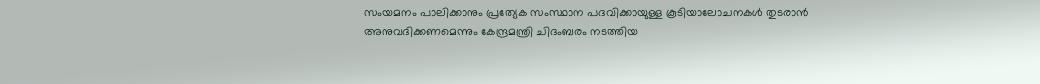സംയമനം പാലിക്കാനും പ്രത്യേക സംസ്ഥാന പദവിക്കായുള്ള കൂടിയാലോചനകള്‍ തുടരാന്‍ അനുവദിക്കണമെന്നും കേന്ദ്രമന്ത്രി ചിദംബരം നടത്തിയ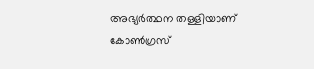അഭ്യര്‍ത്ഥന തള്ളിയാണ്‌ കോണ്‍ഗ്രസ്‌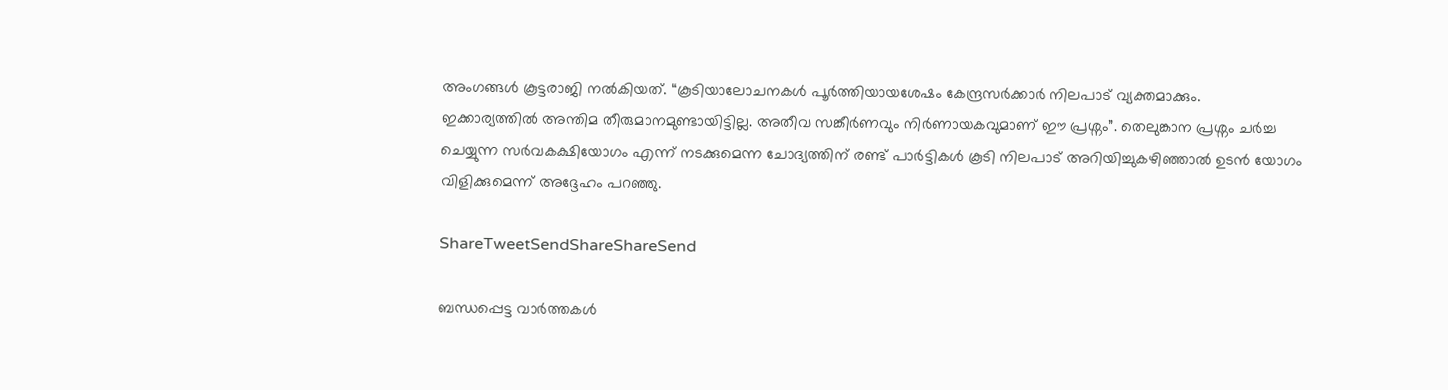അംഗങ്ങള്‍ കൂട്ടരാജി നല്‍കിയത്‌. “കൂടിയാലോചനകള്‍ പൂര്‍ത്തിയായശേഷം കേന്ദ്രസര്‍ക്കാര്‍ നിലപാട്‌ വ്യക്തമാക്കും.
ഇക്കാര്യത്തില്‍ അന്തിമ തീരുമാനമുണ്ടായിട്ടില്ല. അതീവ സങ്കീര്‍ണവും നിര്‍ണായകവുമാണ്‌ ഈ പ്രശ്നം”. തെലുങ്കാന പ്രശ്നം ചര്‍ച്ച ചെയ്യുന്ന സര്‍വകക്ഷിയോഗം എന്ന്‌ നടക്കുമെന്ന ചോദ്യത്തിന്‌ രണ്ട്‌ പാര്‍ട്ടികള്‍ കൂടി നിലപാട്‌ അറിയിച്ചുകഴിഞ്ഞാല്‍ ഉടന്‍ യോഗം വിളിക്കുമെന്ന്‌ അദ്ദേഹം പറഞ്ഞു.

ShareTweetSendShareShareSend

ബന്ധപ്പെട്ട വാര്‍ത്തകള്‍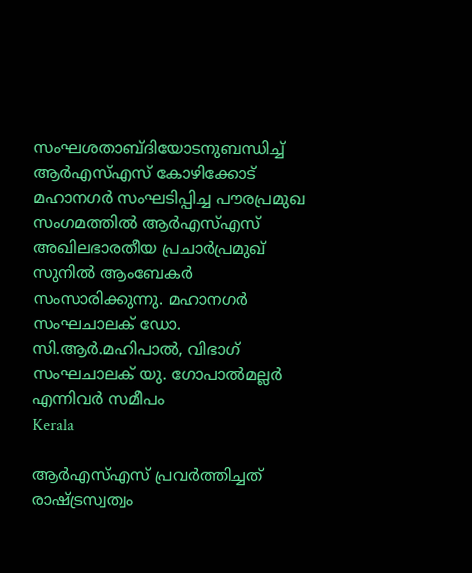സംഘശതാബ്ദിയോടനുബന്ധിച്ച് ആര്‍എസ്എസ് കോഴിക്കോട് മഹാനഗര്‍ സംഘടിപ്പിച്ച പൗരപ്രമുഖ സംഗമത്തില്‍ ആര്‍എസ്എസ് അഖിലഭാരതീയ പ്രചാര്‍പ്രമുഖ് സുനില്‍ ആംബേകര്‍ സംസാരിക്കുന്നു. മഹാനഗര്‍ സംഘചാലക് ഡോ. സി.ആര്‍.മഹിപാല്‍, വിഭാഗ് സംഘചാലക് യു. ഗോപാല്‍മല്ലര്‍ എന്നിവര്‍ സമീപം
Kerala

ആര്‍എസ്എസ് പ്രവര്‍ത്തിച്ചത് രാഷ്‌ട്രസ്വത്വം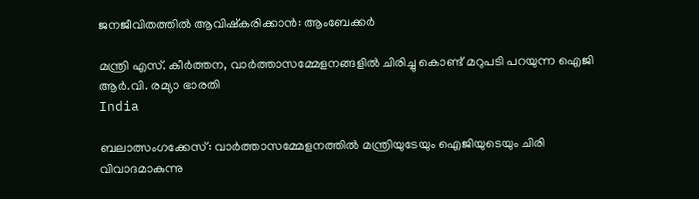ജനജീവിതത്തില്‍ ആവിഷ്‌കരിക്കാന്‍: ആംബേക്കര്‍

മന്ത്രി എസ്. കീര്‍ത്തന, വാര്‍ത്താസമ്മേളനങ്ങളില്‍ ചിരിച്ചു കൊണ്ട് മറുപടി പറയുന്ന ഐജി ആര്‍.വി. രമ്യാ ഭാരതി
India

ബലാത്സംഗക്കേസ്: വാര്‍ത്താസമ്മേളനത്തില്‍ മന്ത്രിയുടേയും ഐജിയുടെയും ചിരി വിവാദമാകുന്നു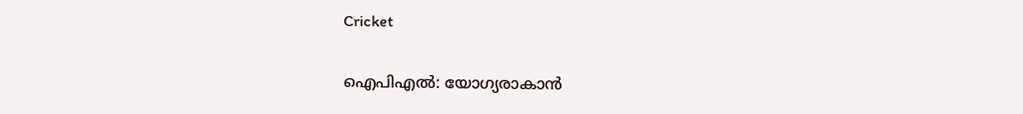Cricket

ഐപിഎല്‍: യോഗ്യരാകാന്‍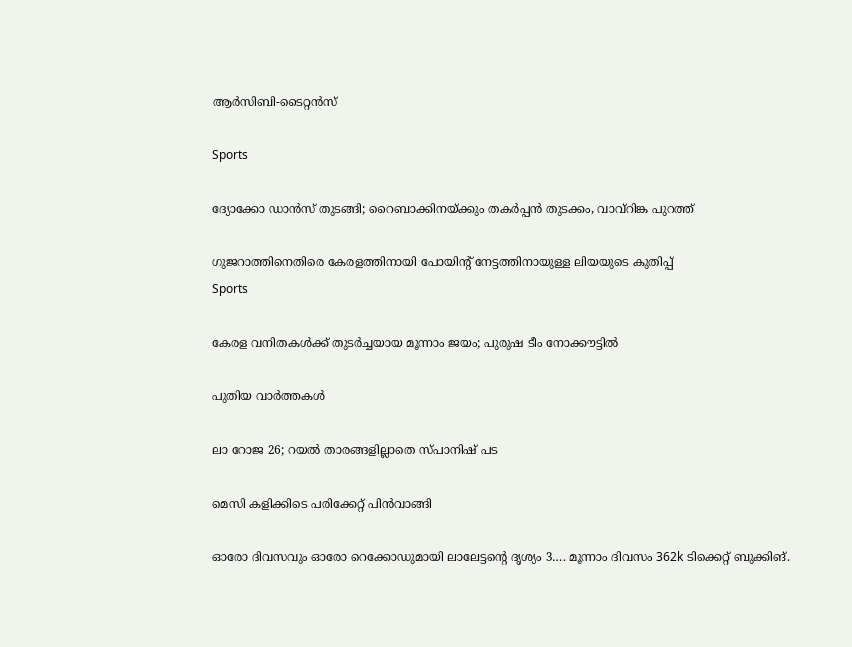ആര്‍സിബി-ടൈറ്റന്‍സ്

Sports

ദ്യോക്കോ ഡാന്‍സ് തുടങ്ങി; റൈബാക്കിനയ്‌ക്കും തകര്‍പ്പന്‍ തുടക്കം, വാവ്‌റിങ്ക പുറത്ത്

ഗുജറാത്തിനെതിരെ കേരളത്തിനായി പോയിന്റ് നേട്ടത്തിനായുള്ള ലിയയുടെ കുതിപ്പ്‌
Sports

കേരള വനിതകള്‍ക്ക് തുടര്‍ച്ചയായ മൂന്നാം ജയം; പുരുഷ ടീം നോക്കൗട്ടില്‍

പുതിയ വാര്‍ത്തകള്‍

ലാ റോജ 26; റയല്‍ താരങ്ങളില്ലാതെ സ്പാനിഷ് പട

മെസി കളിക്കിടെ പരിക്കേറ്റ് പിന്‍വാങ്ങി

ഓരോ ദിവസവും ഓരോ റെക്കോഡുമായി ലാലേട്ടന്റെ ദൃശ്യം 3…. മൂന്നാം ദിവസം 362k ടിക്കെറ്റ് ബുക്കിങ്.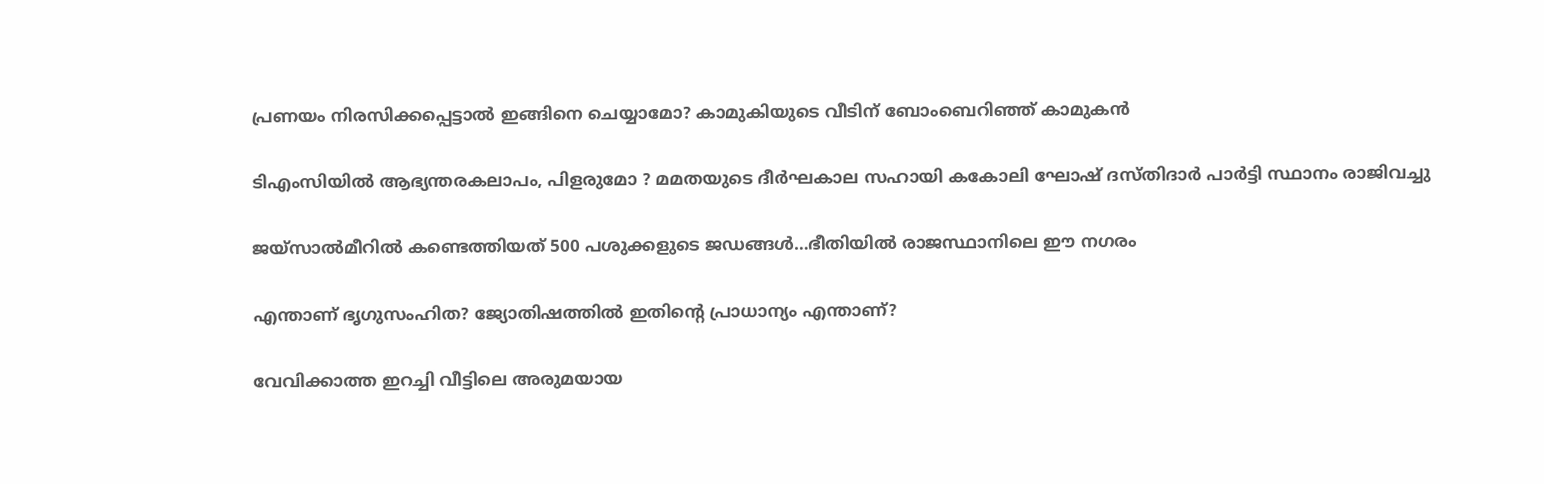പ്രണയം നിരസിക്കപ്പെട്ടാല്‍ ഇങ്ങിനെ ചെയ്യാമോ? കാമുകിയുടെ വീടിന് ബോംബെറിഞ്ഞ് കാമുകന്‍

ടിഎംസിയിൽ ആഭ്യന്തരകലാപം, പിളരുമോ ? മമതയുടെ ദീർഘകാല സഹായി കകോലി ഘോഷ് ദസ്തിദാർ പാർട്ടി സ്ഥാനം രാജിവച്ചു

ജയ്സാല്‍മീറില്‍ കണ്ടെത്തിയത് 500 പശുക്കളുടെ ജഡങ്ങള്‍…ഭീതിയില്‍ രാജസ്ഥാനിലെ ഈ നഗരം

എന്താണ് ഭൃഗുസംഹിത? ജ്യോതിഷത്തില്‍ ഇതിന്റെ പ്രാധാന്യം എന്താണ്?

വേവിക്കാത്ത ഇറച്ചി വീട്ടിലെ അരുമയായ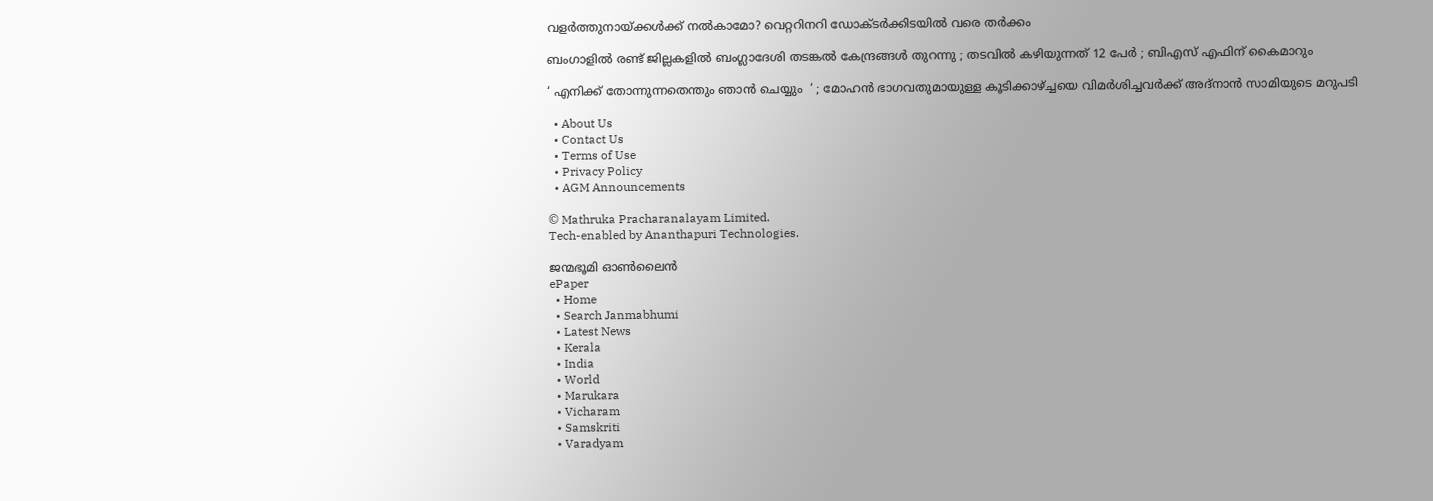വളര്‍ത്തുനായ്‌ക്കള്‍ക്ക് നല്‍കാമോ? വെറ്ററിനറി ഡോക്ടര്‍ക്കിടയില്‍ വരെ തര്‍ക്കം

ബംഗാളിൽ രണ്ട് ജില്ലകളിൽ ബംഗ്ലാദേശി തടങ്കൽ കേന്ദ്രങ്ങൾ തുറന്നു ; തടവിൽ കഴിയുന്നത് 12 പേർ ; ബിഎസ് എഫിന് കൈമാറും

‘ എനിക്ക് തോന്നുന്നതെന്തും ഞാൻ ചെയ്യും  ‘ ; മോഹൻ ഭാഗവതുമായുള്ള കൂടിക്കാഴ്‌ച്ചയെ വിമർശിച്ചവർക്ക് അദ്നാൻ സാമിയുടെ മറുപടി

  • About Us
  • Contact Us
  • Terms of Use
  • Privacy Policy
  • AGM Announcements

© Mathruka Pracharanalayam Limited.
Tech-enabled by Ananthapuri Technologies.

ജന്മഭൂമി ഓണ്‍ലൈന്‍
ePaper
  • Home
  • Search Janmabhumi
  • Latest News
  • Kerala
  • India
  • World
  • Marukara
  • Vicharam
  • Samskriti
  • Varadyam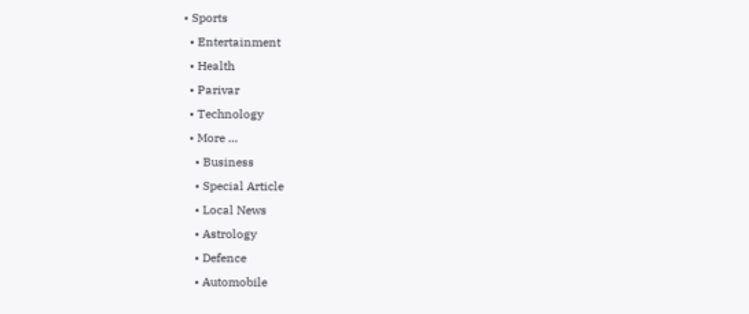• Sports
  • Entertainment
  • Health
  • Parivar
  • Technology
  • More …
    • Business
    • Special Article
    • Local News
    • Astrology
    • Defence
    • Automobile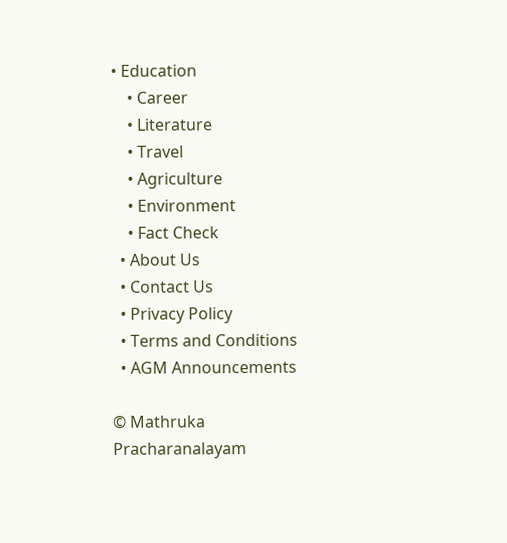• Education
    • Career
    • Literature
    • Travel
    • Agriculture
    • Environment
    • Fact Check
  • About Us
  • Contact Us
  • Privacy Policy
  • Terms and Conditions
  • AGM Announcements

© Mathruka Pracharanalayam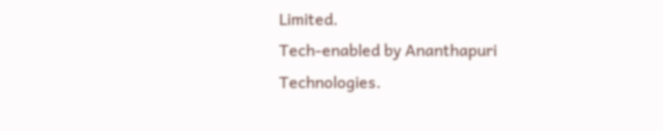Limited.
Tech-enabled by Ananthapuri Technologies.